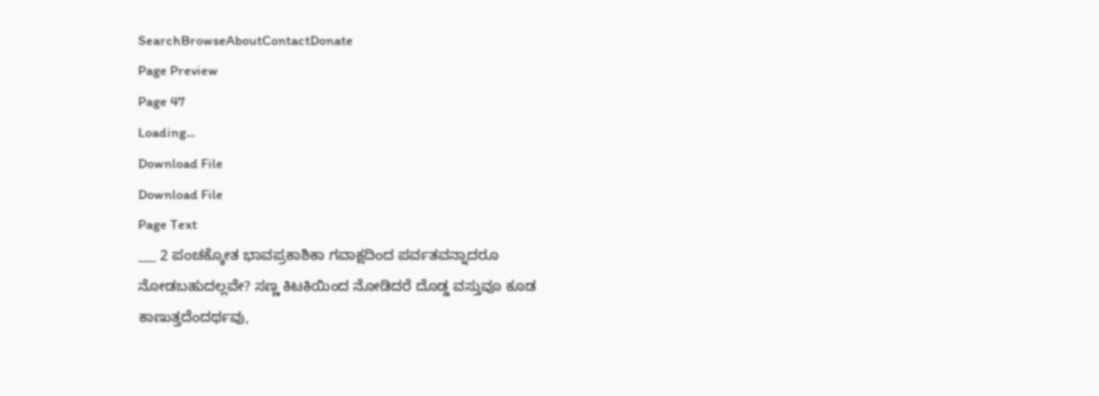SearchBrowseAboutContactDonate
Page Preview
Page 47
Loading...
Download File
Download File
Page Text
___ 2 ಪಂಚಕ್ಕೋತ ಭಾವಪ್ರಕಾಶಿಕಾ ಗವಾಕ್ಷದಿಂದ ಪರ್ವತವನ್ನಾದರೂ ನೋಡಬಹುದಲ್ಲವೇ? ಸಣ್ಣ ಕಿಟಕಿಯಿಂದ ನೋಡಿದರೆ ದೊಡ್ಡ ವಸ್ತುವೂ ಕೂಡ ಕಾಣುತ್ತದೆಂದರ್ಥವು,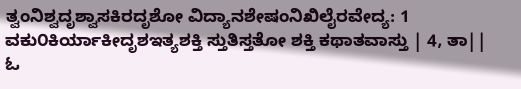ತ್ವಂನಿಶ್ವದೃಶ್ವಾಸಕಿರದೃಶೋ ವಿದ್ಯಾನಶೇಷಂನಿಖಿಲೈರವೇದ್ಯ: 1 ವಕು೦ಕಿರ್ಯಾಕೀದೃಶಇತ್ಯಶಕ್ತಿ ಸ್ತುತಿಸ್ತತೋ ಶಕ್ತಿ ಕಥಾತವಾಸ್ತು | 4, ತಾ|| ಓ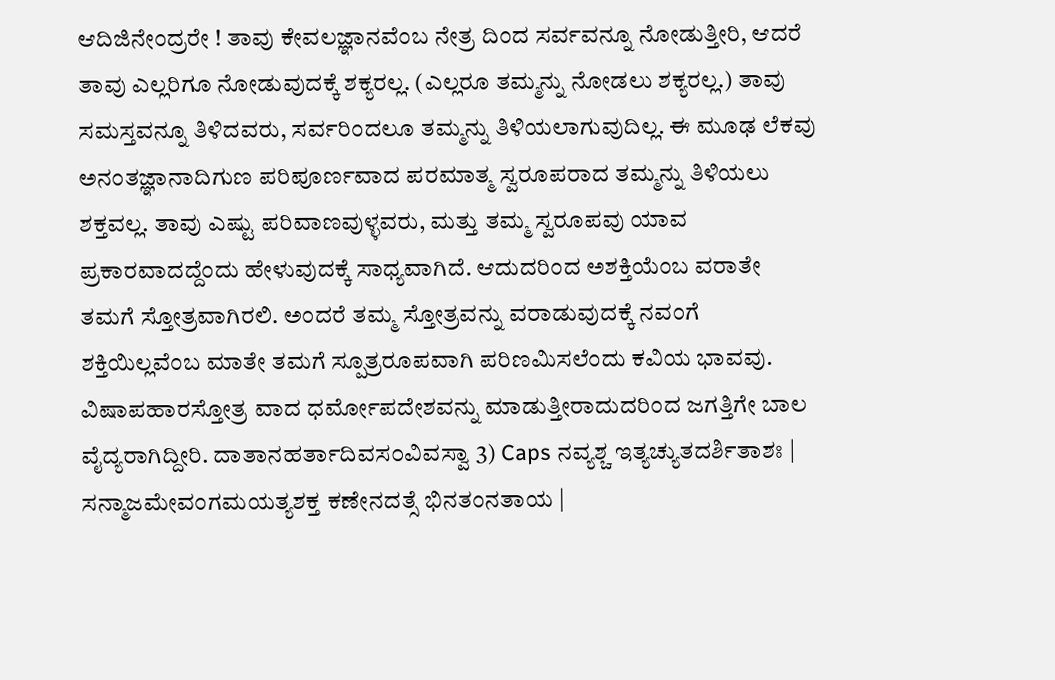ಆದಿಜಿನೇಂದ್ರರೇ ! ತಾವು ಕೇವಲಜ್ಞಾನವೆಂಬ ನೇತ್ರ ದಿಂದ ಸರ್ವವನ್ನೂ ನೋಡುತ್ತೀರಿ, ಆದರೆ ತಾವು ಎಲ್ಲರಿಗೂ ನೋಡುವುದಕ್ಕೆ ಶಕ್ಯರಲ್ಲ. (ಎಲ್ಲರೂ ತಮ್ಮನ್ನು ನೋಡಲು ಶಕ್ಯರಲ್ಲ.) ತಾವು ಸಮಸ್ತವನ್ನೂ ತಿಳಿದವರು, ಸರ್ವರಿಂದಲೂ ತಮ್ಮನ್ನು ತಿಳಿಯಲಾಗುವುದಿಲ್ಲ. ಈ ಮೂಢ ಲೆಕವು ಅನಂತಜ್ಞಾನಾದಿಗುಣ ಪರಿಪೂರ್ಣವಾದ ಪರಮಾತ್ಮ ಸ್ವರೂಪರಾದ ತಮ್ಮನ್ನು ತಿಳಿಯಲು ಶಕ್ತವಲ್ಲ. ತಾವು ಎಷ್ಟು ಪರಿವಾಣವುಳ್ಳವರು, ಮತ್ತು ತಮ್ಮ ಸ್ವರೂಪವು ಯಾವ ಪ್ರಕಾರವಾದದ್ದೆಂದು ಹೇಳುವುದಕ್ಕೆ ಸಾಧ್ಯವಾಗಿದೆ. ಆದುದರಿಂದ ಅಶಕ್ತಿಯೆಂಬ ವರಾತೇ ತಮಗೆ ಸ್ತೋತ್ರವಾಗಿರಲಿ. ಅಂದರೆ ತಮ್ಮ ಸ್ತೋತ್ರವನ್ನು ವರಾಡುವುದಕ್ಕೆ ನವಂಗೆ ಶಕ್ತಿಯಿಲ್ಲವೆಂಬ ಮಾತೇ ತಮಗೆ ಸ್ಪೂತ್ರರೂಪವಾಗಿ ಪರಿಣಮಿಸಲೆಂದು ಕವಿಯ ಭಾವವು. ವಿಷಾಪಹಾರಸ್ತೋತ್ರ ವಾದ ಧರ್ಮೋಪದೇಶವನ್ನು ಮಾಡುತ್ತೀರಾದುದರಿಂದ ಜಗತ್ತಿಗೇ ಬಾಲ ವೈದ್ಯರಾಗಿದ್ದೀರಿ. ದಾತಾನಹರ್ತಾದಿವಸ೦ವಿವಸ್ವಾ 3) Caps ನವ್ಯಶ್ಚ ಇತ್ಯಚ್ಯುತದರ್ಶಿತಾಶಃ | ಸನ್ಮಾಜಮೇವಂಗಮಯತ್ಯಶಕ್ತ ಕಣೇನದತ್ಸೆ ಭಿನತಂನತಾಯ |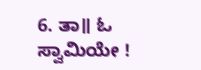6. ತಾ॥ ಓ ಸ್ವಾಮಿಯೇ !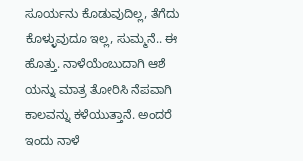ಸೂರ್ಯನು ಕೊಡುವುದಿಲ್ಲ, ತೆಗೆದು ಕೊಳ್ಳುವುದೂ ಇಲ್ಲ, ಸುಮ್ಮನೆ.. ಈ ಹೊತ್ತು. ನಾಳೆಯೆಂಬುದಾಗಿ ಆಶೆ ಯನ್ನು ಮಾತ್ರ ತೋರಿಸಿ ನೆಪವಾಗಿ ಕಾಲವನ್ನು ಕಳೆಯುತ್ತಾನೆ. ಅಂದರೆ ಇಂದು ನಾಳೆ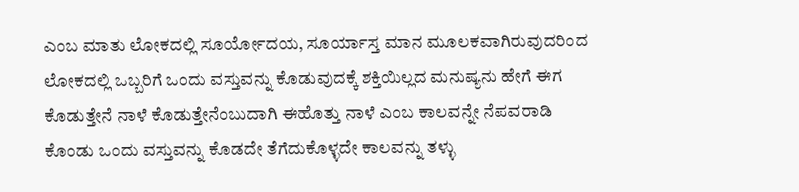ಎಂಬ ಮಾತು ಲೋಕದಲ್ಲಿ ಸೂರ್ಯೋದಯ, ಸೂರ್ಯಾಸ್ತ ಮಾನ ಮೂಲಕವಾಗಿರುವುದರಿಂದ ಲೋಕದಲ್ಲಿ ಒಬ್ಬರಿಗೆ ಒಂದು ವಸ್ತುವನ್ನು ಕೊಡುವುದಕ್ಕೆ ಶಕ್ತಿಯಿಲ್ಲದ ಮನುಷ್ಯನು ಹೇಗೆ ಈಗ ಕೊಡುತ್ತೇನೆ ನಾಳೆ ಕೊಡುತ್ತೇನೆಂಬುದಾಗಿ ಈಹೊತ್ತು ನಾಳೆ ಎಂಬ ಕಾಲವನ್ನೇ ನೆಪವರಾಡಿ ಕೊಂಡು ಒಂದು ವಸ್ತುವನ್ನು ಕೊಡದೇ ತೆಗೆದುಕೊಳ್ಳದೇ ಕಾಲವನ್ನು ತಳ್ಳು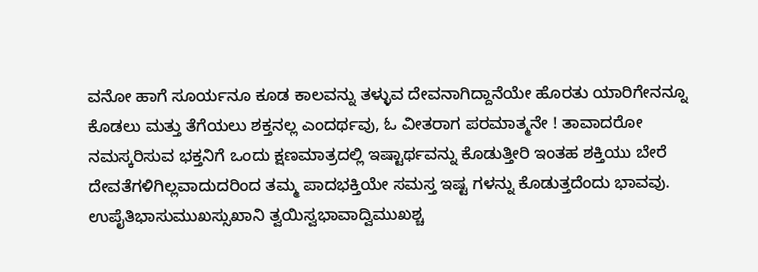ವನೋ ಹಾಗೆ ಸೂರ್ಯನೂ ಕೂಡ ಕಾಲವನ್ನು ತಳ್ಳುವ ದೇವನಾಗಿದ್ದಾನೆಯೇ ಹೊರತು ಯಾರಿಗೇನನ್ನೂ ಕೊಡಲು ಮತ್ತು ತೆಗೆಯಲು ಶಕ್ತನಲ್ಲ ಎಂದರ್ಥವು, ಓ ವೀತರಾಗ ಪರಮಾತ್ಮನೇ ! ತಾವಾದರೋ ನಮಸ್ಕರಿಸುವ ಭಕ್ತನಿಗೆ ಒಂದು ಕ್ಷಣಮಾತ್ರದಲ್ಲಿ ಇಷ್ಟಾರ್ಥವನ್ನು ಕೊಡುತ್ತೀರಿ ಇಂತಹ ಶಕ್ತಿಯು ಬೇರೆ ದೇವತೆಗಳಿಗಿಲ್ಲವಾದುದರಿಂದ ತಮ್ಮ ಪಾದಭಕ್ತಿಯೇ ಸಮಸ್ತ ಇಷ್ಟ ಗಳನ್ನು ಕೊಡುತ್ತದೆಂದು ಭಾವವು. ಉಪೈತಿಭಾಸುಮುಖಸ್ಸುಖಾನಿ ತ್ವಯಿಸ್ವಭಾವಾದ್ವಿಮುಖಶ್ಚ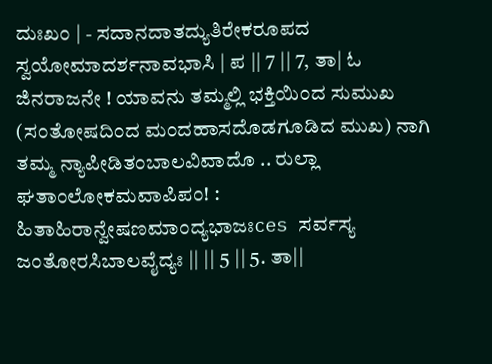ದುಃಖಂ | - ಸದಾನದಾತದ್ಯುತಿರೇಕರೂಪದ ಸ್ವಯೋಮಾದರ್ಶನಾವಭಾಸಿ | ಪ || 7 || 7, ತಾ| ಓ ಜಿನರಾಜನೇ ! ಯಾವನು ತಮ್ಮಲ್ಲಿ ಭಕ್ತಿಯಿಂದ ಸುಮುಖ (ಸಂತೋಷದಿಂದ ಮಂದಹಾಸದೊಡಗೂಡಿದ ಮುಖ) ನಾಗಿ ತಮ್ಮ ನ್ಯಾಪೀಡಿತಂಬಾಲವಿವಾದೊ .. ರುಲ್ಲಾ ಘತಾಂಲೋಕಮವಾಪಿಪಂ! : ಹಿತಾಹಿರಾನ್ವೇಷಣಮಾಂದ್ಯಭಾಜಃces ಸರ್ವಸ್ಯ ಜಂತೋರಸಿಬಾಲವೈದ್ಯಃ || || 5 || 5. ತಾ||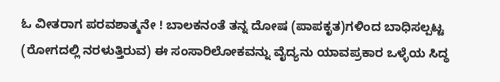ಓ ವೀತರಾಗ ಪರವಶಾತ್ಮನೇ ! ಬಾಲಕನಂತೆ ತನ್ನ ದೋಷ (ಪಾಪಕೃತ)ಗಳಿಂದ ಬಾಧಿಸಲ್ಪಟ್ಟ (ರೋಗದಲ್ಲಿ ನರಳುತ್ತಿರುವ) ಈ ಸಂಸಾರಿಲೋಕವನ್ನು ವೈದ್ಯನು ಯಾವಪ್ರಕಾರ ಒಳ್ಳೆಯ ಸಿದ್ಧ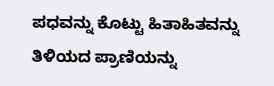ಪಧವನ್ನು ಕೊಟ್ಟು ಹಿತಾಹಿತವನ್ನು ತಿಳಿಯದ ಪ್ರಾಣಿಯನ್ನು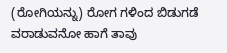(ರೋಗಿಯನ್ನು) ರೋಗ ಗಳಿಂದ ಬಿಡುಗಡೆ ವರಾಡುವನೋ ಹಾಗೆ ತಾವು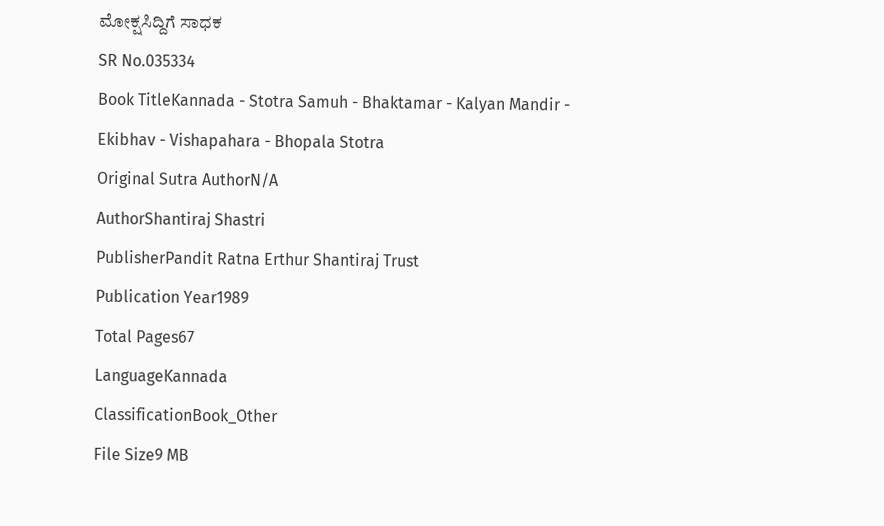ಮೋಕ್ಷಸಿದ್ದಿಗೆ ಸಾಧಕ
SR No.035334
Book TitleKannada - Stotra Samuh - Bhaktamar - Kalyan Mandir - Ekibhav - Vishapahara - Bhopala Stotra
Original Sutra AuthorN/A
AuthorShantiraj Shastri
PublisherPandit Ratna Erthur Shantiraj Trust
Publication Year1989
Total Pages67
LanguageKannada
ClassificationBook_Other
File Size9 MB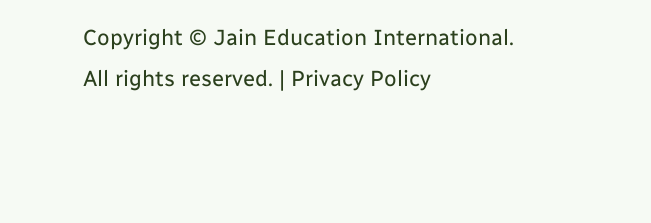Copyright © Jain Education International. All rights reserved. | Privacy Policy